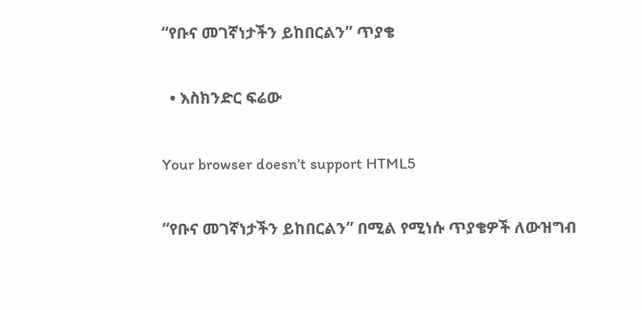“የቡና መገኛነታችን ይከበርልን” ጥያቄ

  • እስክንድር ፍሬው

Your browser doesn’t support HTML5

“የቡና መገኛነታችን ይከበርልን” በሚል የሚነሱ ጥያቄዎች ለውዝግብ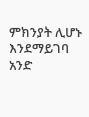ምክንያት ሊሆኑ እንደማይገባ አንድ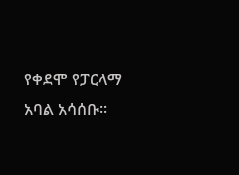የቀደሞ የፓርላማ አባል አሳሰቡ፡፡